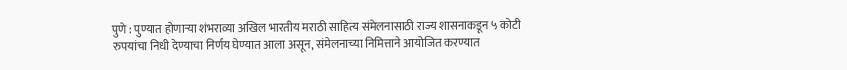पुणे : पुण्यात होणाऱ्या शंभराव्या अखिल भारतीय मराठी साहित्य संमेलनासाठी राज्य शासनाकडून ५ कोटी रुपयांचा निधी देण्याचा निर्णय घेण्यात आला असून, संमेलनाच्या निमित्ताने आयोजित करण्यात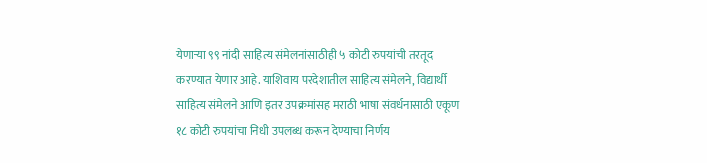येणाऱ्या ९९ नांदी साहित्य संमेलनांसाठीही ५ कोटी रुपयांची तरतूद करण्यात येणार आहे. याशिवाय परदेशातील साहित्य संमेलने, विद्यार्थी साहित्य संमेलने आणि इतर उपक्रमांसह मराठी भाषा संवर्धनासाठी एकूण १८ कोटी रुपयांचा निधी उपलब्ध करून देण्याचा निर्णय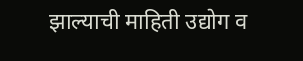झाल्याची माहिती उद्योग व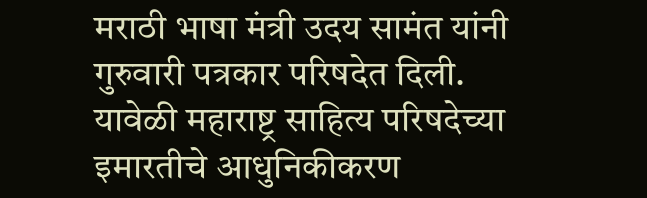मराठी भाषा मंत्री उदय सामंत यांनी गुरुवारी पत्रकार परिषदेत दिली.
यावेळी महाराष्ट्र साहित्य परिषदेच्या इमारतीचे आधुनिकीकरण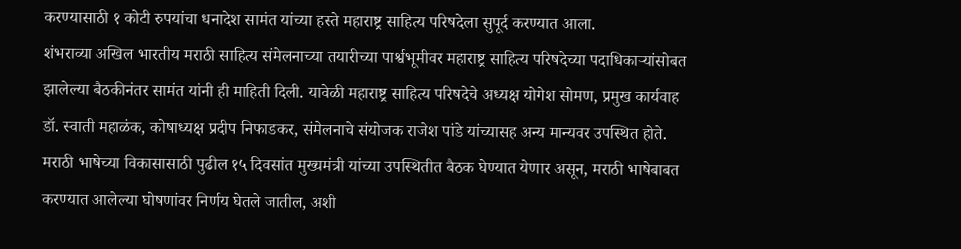करण्यासाठी १ कोटी रुपयांचा धनादेश सामंत यांच्या हस्ते महाराष्ट्र साहित्य परिषदेला सुपूर्द करण्यात आला.
शंभराव्या अखिल भारतीय मराठी साहित्य संमेलनाच्या तयारीच्या पार्श्वभूमीवर महाराष्ट्र साहित्य परिषदेच्या पदाधिकाऱ्यांसोबत झालेल्या बैठकीनंतर सामंत यांनी ही माहिती दिली. यावेळी महाराष्ट्र साहित्य परिषदेचे अध्यक्ष योगेश सोमण, प्रमुख कार्यवाह डॉ. स्वाती महाळंक, कोषाध्यक्ष प्रदीप निफाडकर, संमेलनाचे संयोजक राजेश पांडे यांच्यासह अन्य मान्यवर उपस्थित होते.
मराठी भाषेच्या विकासासाठी पुढील १५ दिवसांत मुख्यमंत्री यांच्या उपस्थितीत बैठक घेण्यात येणार असून, मराठी भाषेबाबत करण्यात आलेल्या घोषणांवर निर्णय घेतले जातील, अशी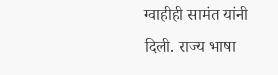ग्वाहीही सामंत यांनी दिली. राज्य भाषा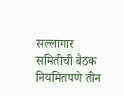सल्लागार समितीची बैठक नियमितपणे तीन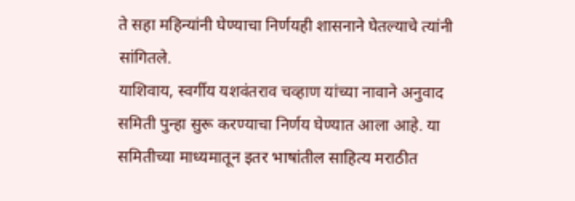ते सहा महिन्यांनी घेण्याचा निर्णयही शासनाने घेतल्याचे त्यांनी सांगितले.
याशिवाय, स्वर्गीय यशवंतराव चव्हाण यांच्या नावाने अनुवाद समिती पुन्हा सुरू करण्याचा निर्णय घेण्यात आला आहे. या समितीच्या माध्यमातून इतर भाषांतील साहित्य मराठीत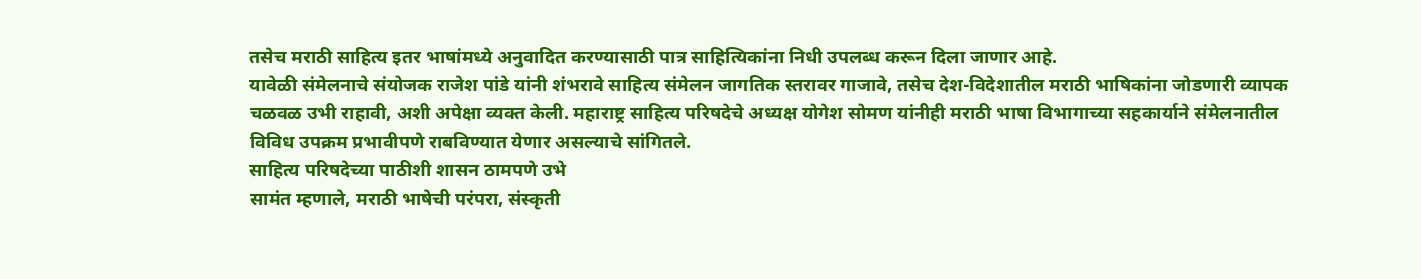तसेच मराठी साहित्य इतर भाषांमध्ये अनुवादित करण्यासाठी पात्र साहित्यिकांना निधी उपलब्ध करून दिला जाणार आहे.
यावेळी संमेलनाचे संयोजक राजेश पांडे यांनी शंभरावे साहित्य संमेलन जागतिक स्तरावर गाजावे, तसेच देश-विदेशातील मराठी भाषिकांना जोडणारी व्यापक चळवळ उभी राहावी, अशी अपेक्षा व्यक्त केली. महाराष्ट्र साहित्य परिषदेचे अध्यक्ष योगेश सोमण यांनीही मराठी भाषा विभागाच्या सहकार्याने संमेलनातील विविध उपक्रम प्रभावीपणे राबविण्यात येणार असल्याचे सांगितले.
साहित्य परिषदेच्या पाठीशी शासन ठामपणे उभे
सामंत म्हणाले, मराठी भाषेची परंपरा, संस्कृती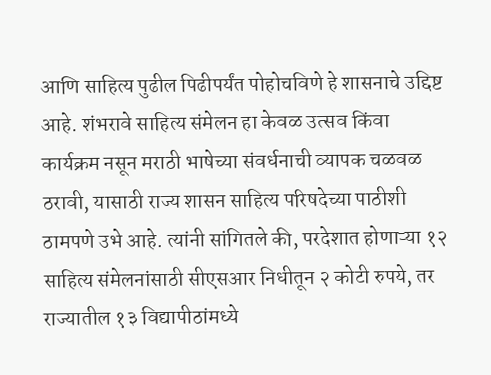आणि साहित्य पुढील पिढीपर्यंत पोहोचविणे हे शासनाचे उद्दिष्ट आहे. शंभरावे साहित्य संमेलन हा केवळ उत्सव किंवा कार्यक्रम नसून मराठी भाषेच्या संवर्धनाची व्यापक चळवळ ठरावी, यासाठी राज्य शासन साहित्य परिषदेच्या पाठीशी ठामपणे उभे आहे. त्यांनी सांगितले की, परदेशात होणाऱ्या १२ साहित्य संमेलनांसाठी सीएसआर निधीतून २ कोटी रुपये, तर राज्यातील १३ विद्यापीठांमध्ये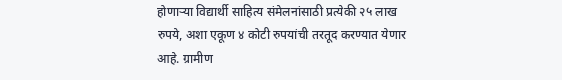होणाऱ्या विद्यार्थी साहित्य संमेलनांसाठी प्रत्येकी २५ लाख रुपये, अशा एकूण ४ कोटी रुपयांची तरतूद करण्यात येणार आहे. ग्रामीण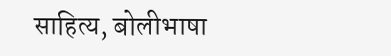साहित्य, बोलीभाषा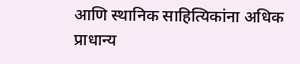आणि स्थानिक साहित्यिकांना अधिक प्राधान्य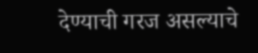देण्याची गरज असल्याचे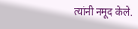त्यांनी नमूद केले.